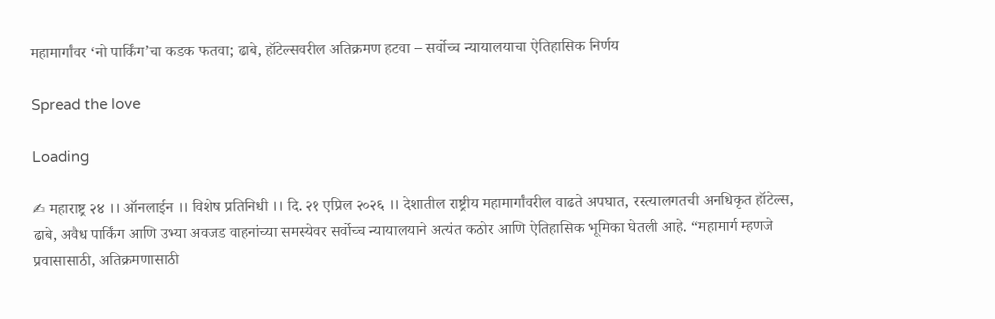महामार्गांवर ‘नो पार्किंग’चा कडक फतवा; ढाबे, हॉटेल्सवरील अतिक्रमण हटवा – सर्वोच्च न्यायालयाचा ऐतिहासिक निर्णय

Spread the love

Loading

✍ महाराष्ट्र २४ ।। ऑनलाईन ।। विशेष प्रतिनिधी ।। दि. २१ एप्रिल २०२६ ।। देशातील राष्ट्रीय महामार्गांवरील वाढते अपघात, रस्त्यालगतची अनधिकृत हॉटेल्स, ढाबे, अवैध पार्किंग आणि उभ्या अवजड वाहनांच्या समस्येवर सर्वोच्च न्यायालयाने अत्यंत कठोर आणि ऐतिहासिक भूमिका घेतली आहे. “महामार्ग म्हणजे प्रवासासाठी, अतिक्रमणासाठी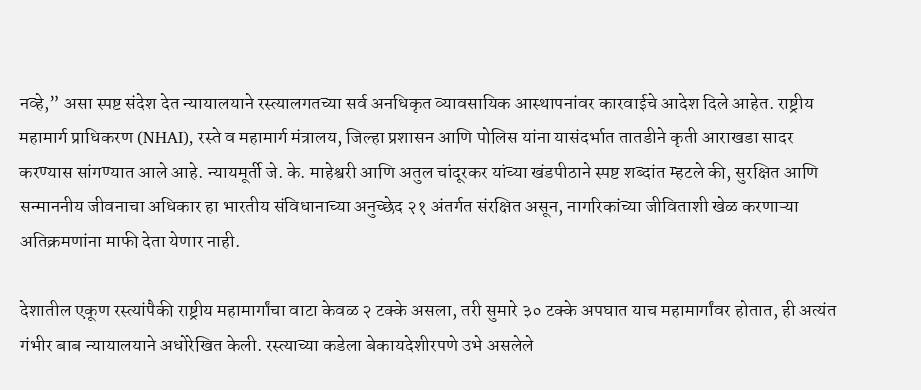नव्हे,” असा स्पष्ट संदेश देत न्यायालयाने रस्त्यालगतच्या सर्व अनधिकृत व्यावसायिक आस्थापनांवर कारवाईचे आदेश दिले आहेत. राष्ट्रीय महामार्ग प्राधिकरण (NHAI), रस्ते व महामार्ग मंत्रालय, जिल्हा प्रशासन आणि पोलिस यांना यासंदर्भात तातडीने कृती आराखडा सादर करण्यास सांगण्यात आले आहे. न्यायमूर्ती जे. के. माहेश्वरी आणि अतुल चांदूरकर यांच्या खंडपीठाने स्पष्ट शब्दांत म्हटले की, सुरक्षित आणि सन्माननीय जीवनाचा अधिकार हा भारतीय संविधानाच्या अनुच्छेद २१ अंतर्गत संरक्षित असून, नागरिकांच्या जीविताशी खेळ करणाऱ्या अतिक्रमणांना माफी देता येणार नाही.

देशातील एकूण रस्त्यांपैकी राष्ट्रीय महामार्गांचा वाटा केवळ २ टक्के असला, तरी सुमारे ३० टक्के अपघात याच महामार्गांवर होतात, ही अत्यंत गंभीर बाब न्यायालयाने अधोरेखित केली. रस्त्याच्या कडेला बेकायदेशीरपणे उभे असलेले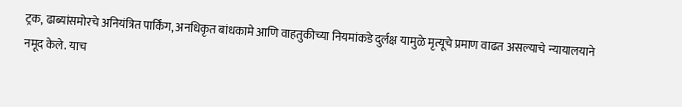ट्रक, ढाब्यांसमोरचे अनियंत्रित पार्किंग, अनधिकृत बांधकामे आणि वाहतुकीच्या नियमांकडे दुर्लक्ष यामुळे मृत्यूचे प्रमाण वाढत असल्याचे न्यायालयाने नमूद केले. याच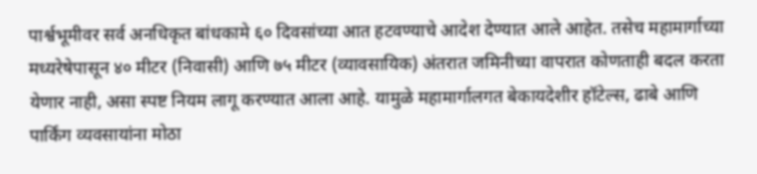पार्श्वभूमीवर सर्व अनधिकृत बांधकामे ६० दिवसांच्या आत हटवण्याचे आदेश देण्यात आले आहेत. तसेच महामार्गाच्या मध्यरेषेपासून ४० मीटर (निवासी) आणि ७५ मीटर (व्यावसायिक) अंतरात जमिनीच्या वापरात कोणताही बदल करता येणार नाही, असा स्पष्ट नियम लागू करण्यात आला आहे. यामुळे महामार्गालगत बेकायदेशीर हॉटेल्स, ढाबे आणि पार्किंग व्यवसायांना मोठा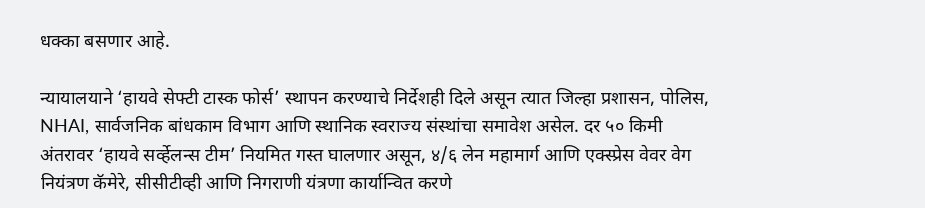धक्का बसणार आहे.

न्यायालयाने ‘हायवे सेफ्टी टास्क फोर्स’ स्थापन करण्याचे निर्देशही दिले असून त्यात जिल्हा प्रशासन, पोलिस, NHAI, सार्वजनिक बांधकाम विभाग आणि स्थानिक स्वराज्य संस्थांचा समावेश असेल. दर ५० किमी अंतरावर ‘हायवे सर्व्हेलन्स टीम’ नियमित गस्त घालणार असून, ४/६ लेन महामार्ग आणि एक्स्प्रेस वेवर वेग नियंत्रण कॅमेरे, सीसीटीव्ही आणि निगराणी यंत्रणा कार्यान्वित करणे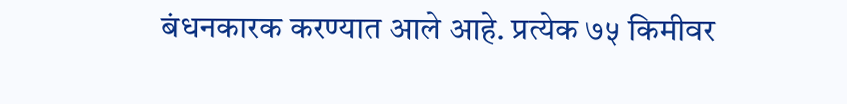बंधनकारक करण्यात आले आहे. प्रत्येक ७५ किमीवर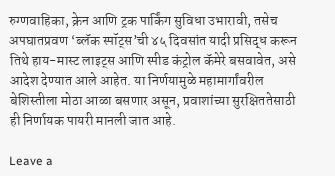रुग्णवाहिका, क्रेन आणि ट्रक पार्किंग सुविधा उभारावी, तसेच अपघातप्रवण ‘ब्लॅक स्पॉट्स’ची ४५ दिवसांत यादी प्रसिद्ध करून तिथे हाय-मास्ट लाइट्स आणि स्पीड कंट्रोल कॅमेरे बसवावेत, असे आदेश देण्यात आले आहेत. या निर्णयामुळे महामार्गांवरील बेशिस्तीला मोठा आळा बसणार असून, प्रवाशांच्या सुरक्षिततेसाठी ही निर्णायक पायरी मानली जात आहे.

Leave a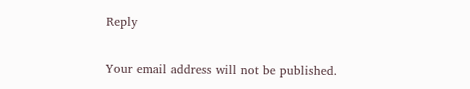Reply

Your email address will not be published.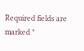Required fields are marked *